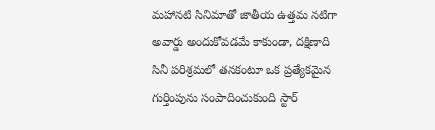మహానటి సినిమాతో జాతీయ ఉత్తమ నటిగా అవార్డు అందుకోవడమే కాకుండా, దక్షిణాది సినీ పరిశ్రమలో తనకంటూ ఒక ప్రత్యేకమైన గుర్తింపును సంపాదించుకుంది స్టార్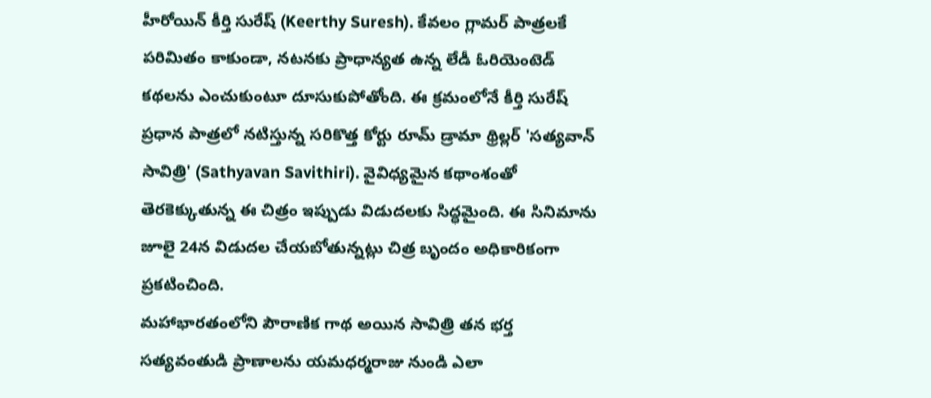హీరోయిన్ కీర్తి సురేష్ (Keerthy Suresh). కేవలం గ్లామర్ పాత్రలకే పరిమితం కాకుండా, నటనకు ప్రాధాన్యత ఉన్న లేడీ ఓరియెంటెడ్ కథలను ఎంచుకుంటూ దూసుకుపోతోంది. ఈ క్రమంలోనే కీర్తి సురేష్ ప్రధాన పాత్రలో నటిస్తున్న సరికొత్త కోర్టు రూమ్ డ్రామా థ్రిల్లర్ 'సత్యవాన్ సావిత్రి' (Sathyavan Savithiri). వైవిధ్యమైన కథాంశంతో తెరకెక్కుతున్న ఈ చిత్రం ఇప్పుడు విడుదలకు సిద్ధమైంది. ఈ సినిమాను జూలై 24న విడుదల చేయబోతున్నట్లు చిత్ర బృందం అధికారికంగా ప్రకటించింది.
మహాభారతంలోని పౌరాణిక గాథ అయిన సావిత్రి తన భర్త సత్యవంతుడి ప్రాణాలను యమధర్మరాజు నుండి ఎలా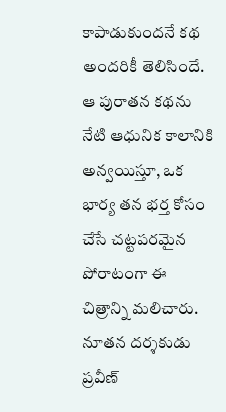కాపాడుకుందనే కథ అందరికీ తెలిసిందే. ఆ పురాతన కథను నేటి ఆధునిక కాలానికి అన్వయిస్తూ, ఒక భార్య తన భర్త కోసం చేసే చట్టపరమైన పోరాటంగా ఈ చిత్రాన్ని మలిచారు. నూతన దర్శకుడు ప్రవీణ్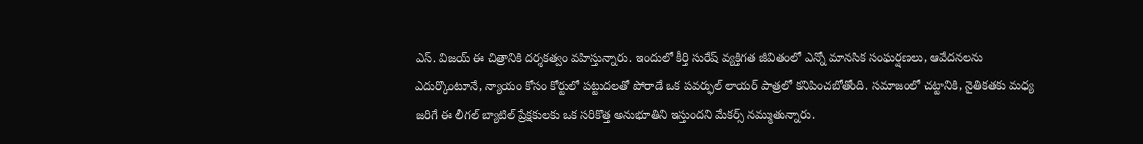ఎస్. విజయ్ ఈ చిత్రానికి దర్శకత్వం వహిస్తున్నారు. ఇందులో కీర్తి సురేష్ వ్యక్తిగత జీవితంలో ఎన్నో మానసిక సంఘర్షణలు, ఆవేదనలను ఎదుర్కొంటూనే, న్యాయం కోసం కోర్టులో పట్టుదలతో పోరాడే ఒక పవర్ఫుల్ లాయర్ పాత్రలో కనిపించబోతోంది. సమాజంలో చట్టానికి, నైతికతకు మధ్య జరిగే ఈ లీగల్ బ్యాటిల్ ప్రేక్షకులకు ఒక సరికొత్త అనుభూతిని ఇస్తుందని మేకర్స్ నమ్ముతున్నారు.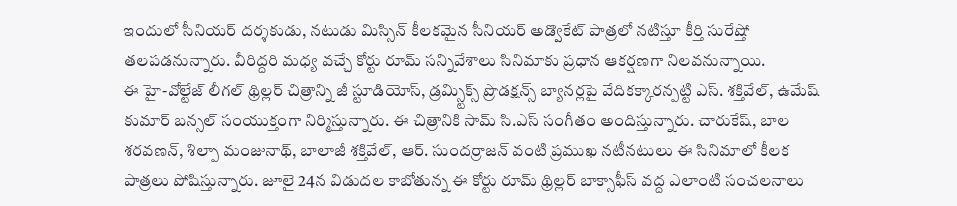ఇందులో సీనియర్ దర్శకుడు, నటుడు మిస్సిన్ కీలకమైన సీనియర్ అడ్వొకేట్ పాత్రలో నటిస్తూ కీర్తి సురేష్తో తలపడనున్నారు. వీరిద్దరి మధ్య వచ్చే కోర్టు రూమ్ సన్నివేశాలు సినిమాకు ప్రధాన ఆకర్షణగా నిలవనున్నాయి.
ఈ హై-వోల్టేజ్ లీగల్ థ్రిల్లర్ చిత్రాన్ని జీ స్టూడియోస్, డ్రమ్స్టిక్స్ ప్రొడక్షన్స్ బ్యానర్లపై వేదికక్కారన్పట్టి ఎస్. శక్తివేల్, ఉమేష్ కుమార్ బన్సల్ సంయుక్తంగా నిర్మిస్తున్నారు. ఈ చిత్రానికి సామ్ సి.ఎస్ సంగీతం అందిస్తున్నారు. చారుకేష్, బాల శరవణన్, శిల్పా మంజునాథ్, బాలాజీ శక్తివేల్, ఆర్. సుందర్రాజన్ వంటి ప్రముఖ నటీనటులు ఈ సినిమాలో కీలక పాత్రలు పోషిస్తున్నారు. జూలై 24న విడుదల కాబోతున్న ఈ కోర్టు రూమ్ థ్రిల్లర్ బాక్సాఫీస్ వద్ద ఎలాంటి సంచలనాలు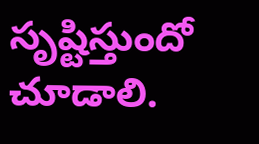సృష్టిస్తుందో చూడాలి.